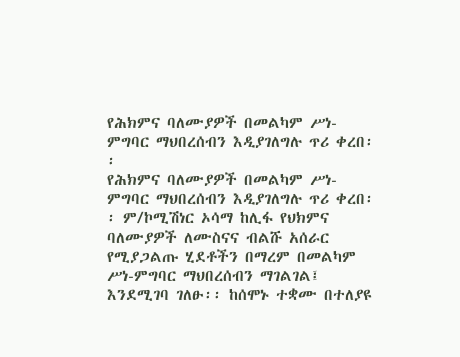የሕክምና ባለሙያዎች በመልካም ሥነ-ምግባር ማህበረሰብን እዲያገለግሉ ጥሪ ቀረበ፡፡
የሕክምና ባለሙያዎች በመልካም ሥነ-ምግባር ማህበረሰብን እዲያገለግሉ ጥሪ ቀረበ፡፡ ም/ኮሚሽነር ኦሳማ ከሊፋ የህክምና ባለሙያዎች ለሙስናና ብልሹ አሰራር የሚያጋልጡ ሂደቶችን በማረም በመልካም ሥነ-ምግባር ማህበረሰብን ማገልገል፤ እንደሚገባ ገለፁ፡፡ ከሰሞኑ ተቋሙ በተለያዩ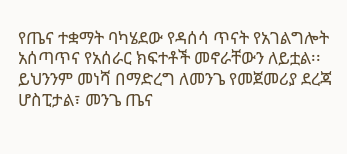የጤና ተቋማት ባካሄደው የዳሰሳ ጥናት የአገልግሎት አሰጣጥና የአሰራር ክፍተቶች መኖራቸውን ለይቷል፡፡ ይህንንም መነሻ በማድረግ ለመንጌ የመጀመሪያ ደረጃ ሆስፒታል፣ መንጌ ጤና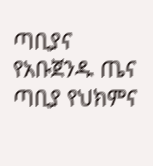ጣቢያና የአቡጀንዱ ጤና ጣቢያ የህክምና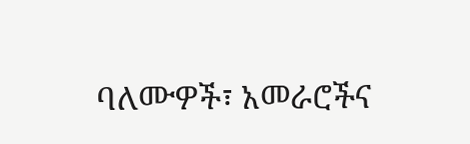ባለሙዎች፣ አመራሮችና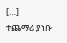[…]
ተጨማሪ ያነቡ